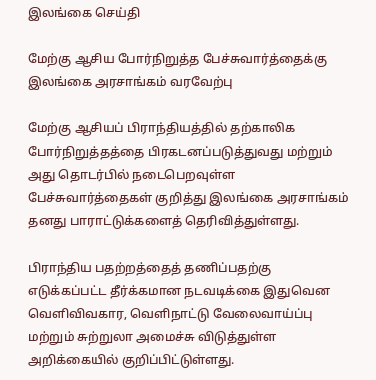இலங்கை செய்தி

மேற்கு ஆசிய போர்நிறுத்த பேச்சுவார்த்தைக்கு இலங்கை அரசாங்கம் வரவேற்பு

மேற்கு ஆசியப் பிராந்தியத்தில் தற்காலிக போர்நிறுத்தத்தை பிரகடனப்படுத்துவது மற்றும் அது தொடர்பில் நடைபெறவுள்ள பேச்சுவார்த்தைகள் குறித்து இலங்கை அரசாங்கம் தனது பாராட்டுக்களைத் தெரிவித்துள்ளது.

பிராந்திய பதற்றத்தைத் தணிப்பதற்கு எடுக்கப்பட்ட தீர்க்கமான நடவடிக்கை இதுவென வெளிவிவகார, வெளிநாட்டு வேலைவாய்ப்பு மற்றும் சுற்றுலா அமைச்சு விடுத்துள்ள அறிக்கையில் குறிப்பிட்டுள்ளது.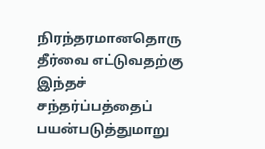நிரந்தரமானதொரு தீர்வை எட்டுவதற்கு இந்தச் சந்தர்ப்பத்தைப் பயன்படுத்துமாறு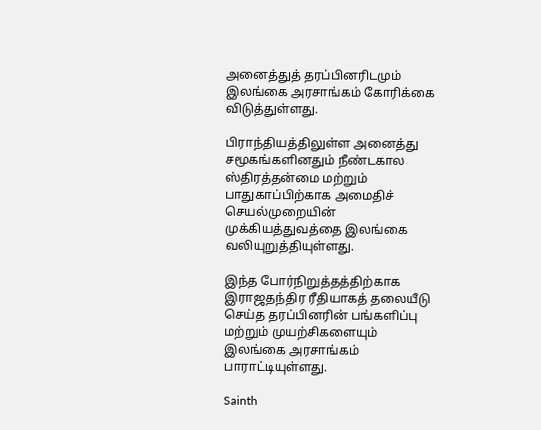அனைத்துத் தரப்பினரிடமும் இலங்கை அரசாங்கம் கோரிக்கை விடுத்துள்ளது.

பிராந்தியத்திலுள்ள அனைத்து சமூகங்களினதும் நீண்டகால ஸ்திரத்தன்மை மற்றும் பாதுகாப்பிற்காக அமைதிச் செயல்முறையின் முக்கியத்துவத்தை இலங்கை வலியுறுத்தியுள்ளது.

இந்த போர்நிறுத்தத்திற்காக இராஜதந்திர ரீதியாகத் தலையீடு செய்த தரப்பினரின் பங்களிப்பு மற்றும் முயற்சிகளையும் இலங்கை அரசாங்கம் பாராட்டியுள்ளது.

Sainth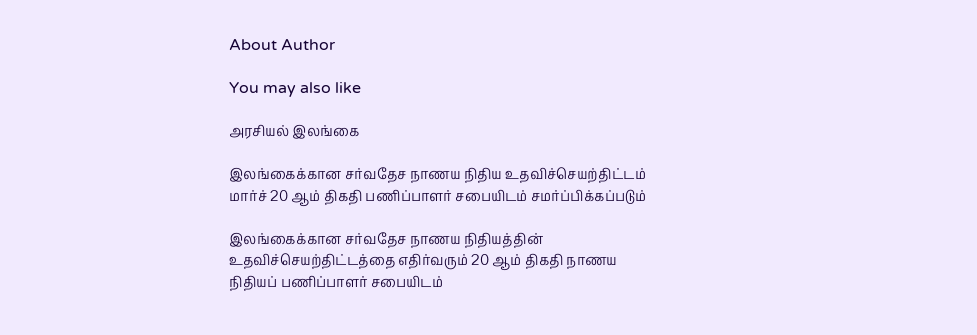About Author

You may also like

அரசியல் இலங்கை

இலங்கைக்கான சர்வதேச நாணய நிதிய உதவிச்செயற்திட்டம் மார்ச் 20 ஆம் திகதி பணிப்பாளர் சபையிடம் சமர்ப்பிக்கப்படும்

இலங்கைக்கான சர்வதேச நாணய நிதியத்தின் உதவிச்செயற்திட்டத்தை எதிர்வரும் 20 ஆம் திகதி நாணய நிதியப் பணிப்பாளர் சபையிடம்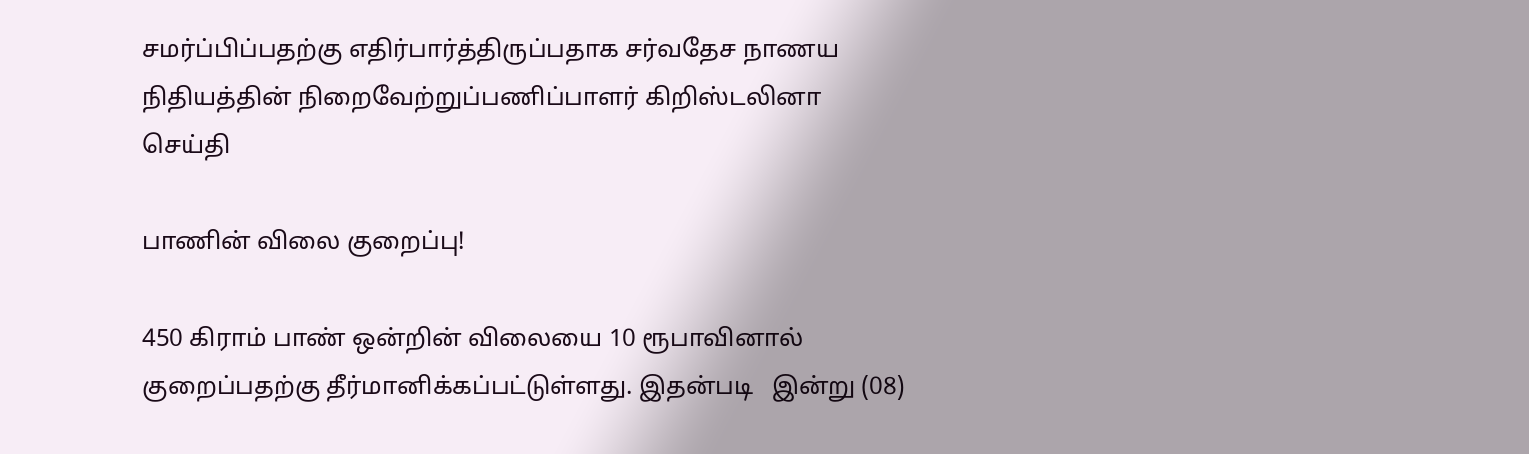சமர்ப்பிப்பதற்கு எதிர்பார்த்திருப்பதாக சர்வதேச நாணய நிதியத்தின் நிறைவேற்றுப்பணிப்பாளர் கிறிஸ்டலினா
செய்தி

பாணின் விலை குறைப்பு!

450 கிராம் பாண் ஒன்றின் விலையை 10 ரூபாவினால் குறைப்பதற்கு தீர்மானிக்கப்பட்டுள்ளது. இதன்படி   இன்று (08)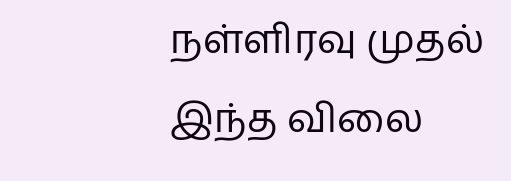நள்ளிரவு முதல் இந்த விலை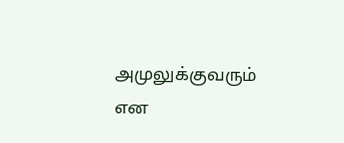அமுலுக்குவரும் என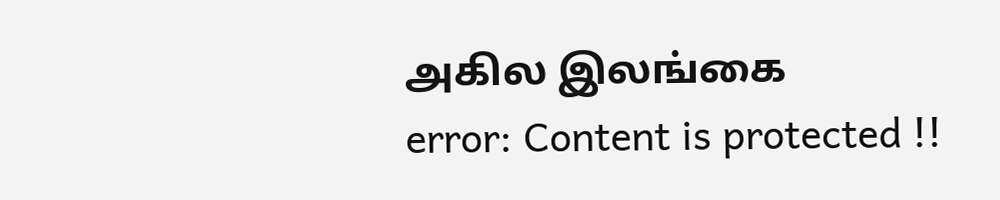அகில இலங்கை
error: Content is protected !!